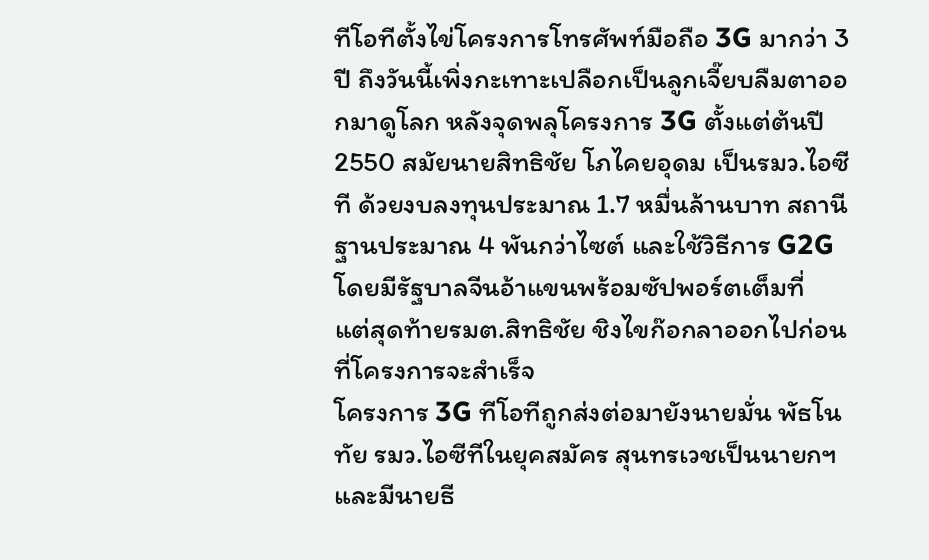ทีโอทีตั้งไข่โครงการโทรศัพท์มือถือ 3G มากว่า 3 ปี ถึงวันนี้เพิ่งกะเทาะเปลือกเป็นลูกเจี๊ยบลืมตาออกมาดูโลก หลังจุดพลุโครงการ 3G ตั้งแต่ต้นปี 2550 สมัยนายสิทธิชัย โภไคยอุดม เป็นรมว.ไอซีที ด้วยงบลงทุนประมาณ 1.7 หมื่นล้านบาท สถานีฐานประมาณ 4 พันกว่าไซต์ และใช้วิธีการ G2G โดยมีรัฐบาลจีนอ้าแขนพร้อมซัปพอร์ตเต็มที่
แต่สุดท้ายรมต.สิทธิชัย ชิงไขก๊อกลาออกไปก่อนที่โครงการจะสำเร็จ
โครงการ 3G ทีโอทีถูกส่งต่อมายังนายมั่น พัธโนทัย รมว.ไอซีทีในยุคสมัคร สุนทรเวชเป็นนายกฯและมีนายธี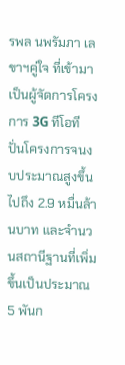รพล นพรัมภา เลขาฯคู่ใจ ที่เข้ามาเป็นผู้จัดการโครงการ 3G ทีโอที ปั่นโครงการจนงบประมาณสูงขึ้นไปถึง 2.9 หมื่นล้านบาท และจำนวนสถานีฐานที่เพิ่มขึ้นเป็นประมาณ 5 พันก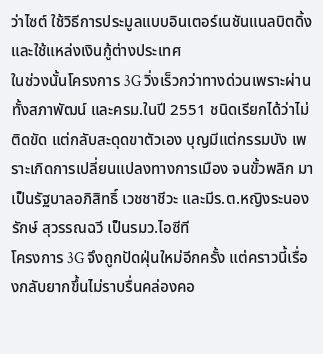ว่าไซต์ ใช้วิธีการประมูลแบบอินเตอร์เนชันแนลบิตดิ้ง และใช้แหล่งเงินกู้ต่างประเทศ
ในช่วงนั้นโครงการ 3G วิ่งเร็วกว่าทางด่วนเพราะผ่านทั้งสภาพัฒน์ และครม.ในปี 2551 ชนิดเรียกได้ว่าไม่ติดขัด แต่กลับสะดุดขาตัวเอง บุญมีแต่กรรมบัง เพราะเกิดการเปลี่ยนแปลงทางการเมือง จนขั้วพลิก มาเป็นรัฐบาลอภิสิทธิ์ เวชชาชีวะ และมีร.ต.หญิงระนองรักษ์ สุวรรณฉวี เป็นรมว.ไอซีที
โครงการ 3G จึงถูกปัดฝุ่นใหม่อีกครั้ง แต่คราวนี้เรื่องกลับยากขึ้นไม่ราบรื่นคล่องคอ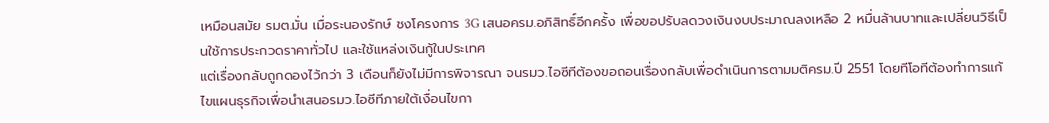เหมือนสมัย รมต.มั่น เมื่อระนองรักษ์ ชงโครงการ 3G เสนอครม.อภิสิทธิ์อีกครั้ง เพื่อขอปรับลดวงเงินงบประมาณลงเหลือ 2 หมื่นล้านบาทและเปลี่ยนวิธีเป็นใช้การประกวดราคาทั่วไป และใช้แหล่งเงินกู้ในประเทศ
แต่เรื่องกลับถูกดองไว้กว่า 3 เดือนก็ยังไม่มีการพิจารณา จนรมว.ไอซีทีต้องขอถอนเรื่องกลับเพื่อดำเนินการตามมติครม.ปี 2551 โดยทีโอทีต้องทำการแก้ไขแผนธุรกิจเพื่อนำเสนอรมว.ไอซีทีภายใต้เงื่อนไขกา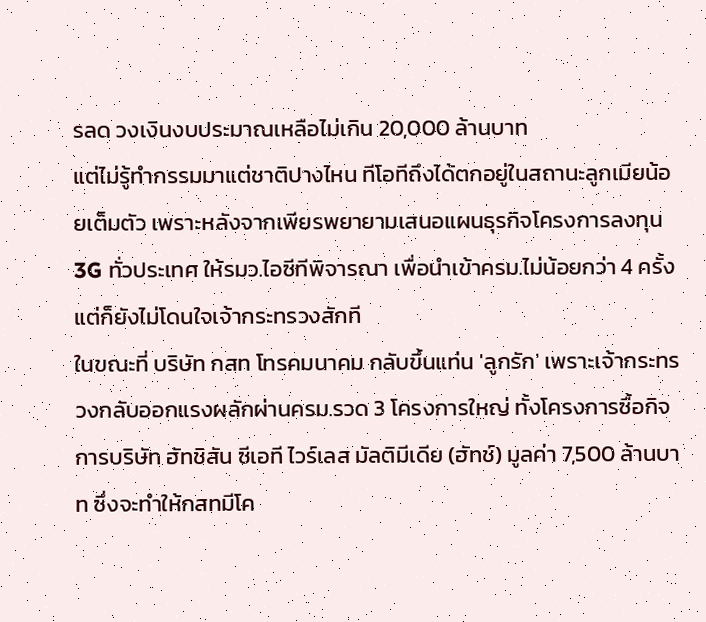รลด วงเงินงบประมาณเหลือไม่เกิน 20,000 ล้านบาท
แต่ไม่รู้ทำกรรมมาแต่ชาติปางไหน ทีโอทีถึงได้ตกอยู่ในสถานะลูกเมียน้อยเต็มตัว เพราะหลังจากเพียรพยายามเสนอแผนธุรกิจโครงการลงทุน 3G ทั่วประเทศ ให้รมว.ไอซีทีพิจารณา เพื่อนำเข้าครม.ไม่น้อยกว่า 4 ครั้งแต่ก็ยังไม่โดนใจเจ้ากระทรวงสักที
ในขณะที่ บริษัท กสท โทรคมนาคม กลับขึ้นแท่น 'ลูกรัก' เพราะเจ้ากระทรวงกลับออกแรงผลักผ่านครม.รวด 3 โครงการใหญ่ ทั้งโครงการซื้อกิจการบริษัท ฮัทชิสัน ซีเอที ไวร์เลส มัลติมีเดีย (ฮัทช์) มูลค่า 7,500 ล้านบาท ซึ่งจะทำให้กสทมีโค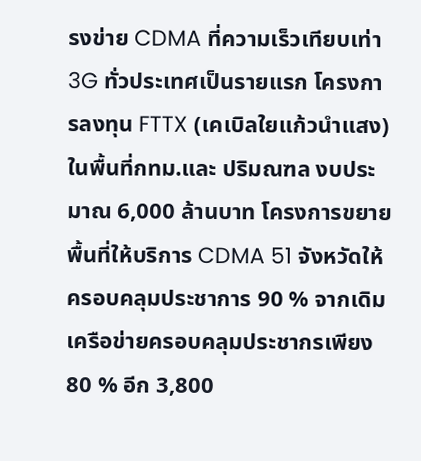รงข่าย CDMA ที่ความเร็วเทียบเท่า 3G ทั่วประเทศเป็นรายแรก โครงการลงทุน FTTX (เคเบิลใยแก้วนำแสง)ในพื้นที่กทม.และ ปริมณฑล งบประมาณ 6,000 ล้านบาท โครงการขยายพื้นที่ให้บริการ CDMA 51 จังหวัดให้ครอบคลุมประชาการ 90 % จากเดิมเครือข่ายครอบคลุมประชากรเพียง 80 % อีก 3,800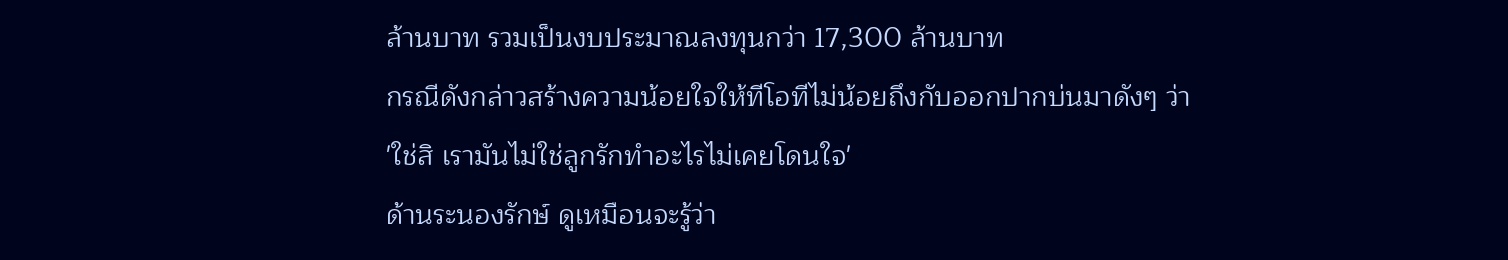ล้านบาท รวมเป็นงบประมาณลงทุนกว่า 17,300 ล้านบาท
กรณีดังกล่าวสร้างความน้อยใจให้ทีโอทีไม่น้อยถึงกับออกปากบ่นมาดังๆ ว่า
'ใช่สิ เรามันไม่ใช่ลูกรักทำอะไรไม่เคยโดนใจ'
ด้านระนองรักษ์ ดูเหมือนจะรู้ว่า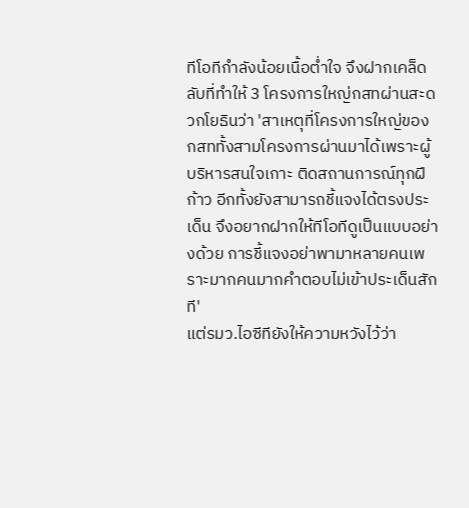ทีโอทีกำลังน้อยเนื้อต่ำใจ จึงฝากเคล็ดลับที่ทำให้ 3 โครงการใหญ่กสทผ่านสะดวกโยธินว่า 'สาเหตุที่โครงการใหญ่ของกสททั้งสามโครงการผ่านมาได้เพราะผู้บริหารสนใจเกาะ ติดสถานการณ์ทุกฝีก้าว อีกทั้งยังสามารถชี้แจงได้ตรงประเด็น จึงอยากฝากให้ทีโอทีดูเป็นแบบอย่างด้วย การชี้แจงอย่าพามาหลายคนเพราะมากคนมากคำตอบไม่เข้าประเด็นสักที'
แต่รมว.ไอซีทียังให้ความหวังไว้ว่า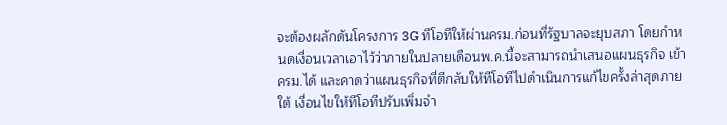จะต้องผลักดันโครงการ 3G ทีโอทีให้ผ่านครม.ก่อนที่รัฐบาลจะยุบสภา โดยกำหนดเงื่อนเวลาเอาไว้ว่าภายในปลายเดือนพ.ค.นี้จะสามารถนำเสนอแผนธุรกิจ เข้าครม.ได้ และคาดว่าแผนธุรกิจที่ตีกลับให้ทีโอทีไปดำเนินการแก้ไขครั้งล่าสุดภายใต้ เงื่อนไขให้ทีโอทีปรับเพิ่มจำ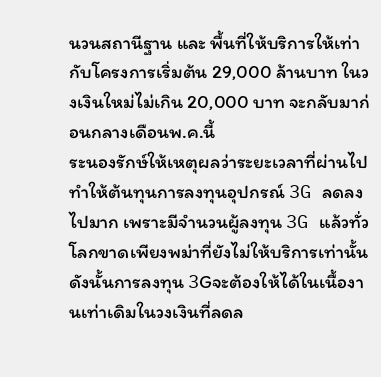นวนสถานีฐาน และ พื้นที่ให้บริการให้เท่ากับโครงการเริ่มต้น 29,000 ล้านบาท ในวงเงินใหม่ไม่เกิน 20,000 บาท จะกลับมาก่อนกลางเดือนพ.ค.นี้
ระนองรักษ์ให้เหตุผลว่าระยะเวลาที่ผ่านไป ทำให้ต้นทุนการลงทุนอุปกรณ์ 3G ลดลงไปมาก เพราะมีจำนวนผู้ลงทุน 3G แล้วทั่วโลกขาดเพียงพม่าที่ยังไม่ให้บริการเท่านั้น ดังนั้นการลงทุน 3Gจะต้องให้ได้ในเนื้องานเท่าเดิมในวงเงินที่ลดล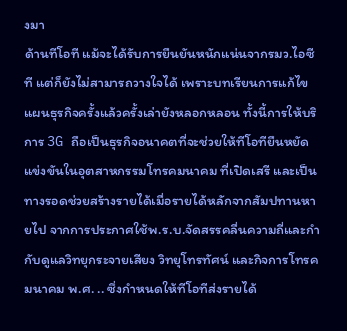งมา
ด้านทีโอที แม้จะได้รับการยืนยันหนักแน่นจากรมว.ไอซีที แต่ก็ยังไม่สามารถวางใจได้ เพราะบทเรียนการแก้ไขแผนธุรกิจครั้งแล้วครั้งเล่ายังหลอกหลอน ทั้งนี้การให้บริการ 3G ถือเป็นธุรกิจอนาคตที่จะช่วยให้ทีโอทียืนหยัดแข่งขันในอุตสาหกรรมโทรคมนาคม ที่เปิดเสรี และเป็นทางรอดช่วยสร้างรายได้เมื่อรายได้หลักจากสัมปทานหายไป จากการประกาศใช้พ.ร.บ.จัดสรรคลื่นความถี่และกำกับดูแลวิทยุกระจายเสียง วิทยุโทรทัศน์ และกิจการโทรคมนาคม พ.ศ. .. ซึ่งกำหนดให้ทีโอทีส่งรายได้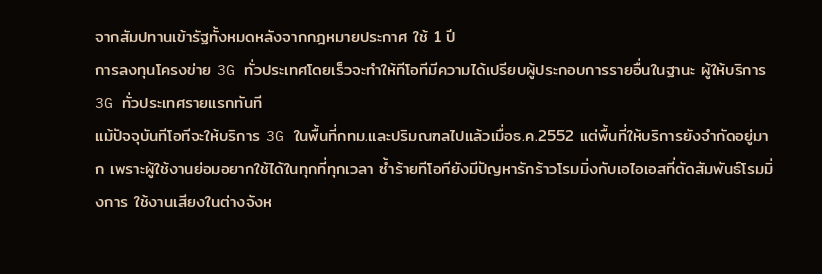จากสัมปทานเข้ารัฐทั้งหมดหลังจากกฎหมายประกาศ ใช้ 1 ปี
การลงทุนโครงข่าย 3G ทั่วประเทศโดยเร็วจะทำให้ทีโอทีมีความได้เปรียบผู้ประกอบการรายอื่นในฐานะ ผู้ให้บริการ 3G ทั่วประเทศรายแรกทันที
แม้ปัจจุบันทีโอทีจะให้บริการ 3G ในพื้นที่กทม.และปริมณฑลไปแล้วเมื่อธ.ค.2552 แต่พื้นที่ให้บริการยังจำกัดอยู่มาก เพราะผู้ใช้งานย่อมอยากใช้ได้ในทุกที่ทุกเวลา ซ้ำร้ายทีโอทียังมีปัญหารักร้าวโรมมิ่งกับเอไอเอสที่ตัดสัมพันธ์โรมมิ่งการ ใช้งานเสียงในต่างจังห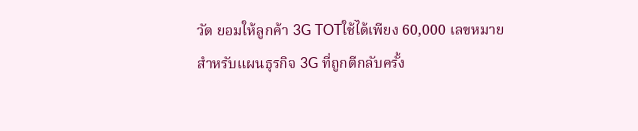วัด ยอมให้ลูกค้า 3G TOTใช้ได้เพียง 60,000 เลขหมาย
สำหรับแผนธุรกิจ 3G ที่ถูกตีกลับครั้ง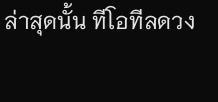ล่าสุดนั้น ทีโอทีลดวง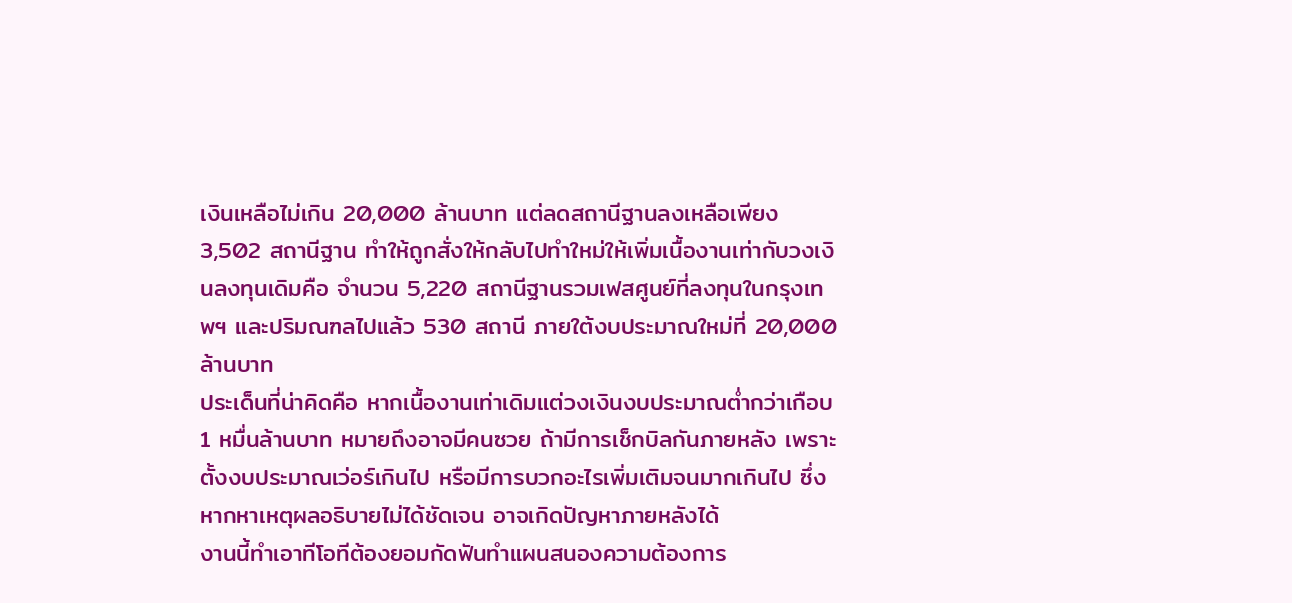เงินเหลือไม่เกิน 20,000 ล้านบาท แต่ลดสถานีฐานลงเหลือเพียง 3,502 สถานีฐาน ทำให้ถูกสั่งให้กลับไปทำใหม่ให้เพิ่มเนื้องานเท่ากับวงเงินลงทุนเดิมคือ จำนวน 5,220 สถานีฐานรวมเฟสศูนย์ที่ลงทุนในกรุงเทพฯ และปริมณฑลไปแล้ว 530 สถานี ภายใต้งบประมาณใหม่ที่ 20,000 ล้านบาท
ประเด็นที่น่าคิดคือ หากเนื้องานเท่าเดิมแต่วงเงินงบประมาณต่ำกว่าเกือบ 1 หมื่นล้านบาท หมายถึงอาจมีคนซวย ถ้ามีการเช็กบิลกันภายหลัง เพราะตั้งงบประมาณเว่อร์เกินไป หรือมีการบวกอะไรเพิ่มเติมจนมากเกินไป ซึ่งหากหาเหตุผลอธิบายไม่ได้ชัดเจน อาจเกิดปัญหาภายหลังได้
งานนี้ทำเอาทีโอทีต้องยอมกัดฟันทำแผนสนองความต้องการ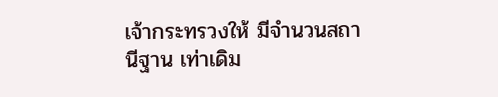เจ้ากระทรวงให้ มีจำนวนสถานีฐาน เท่าเดิม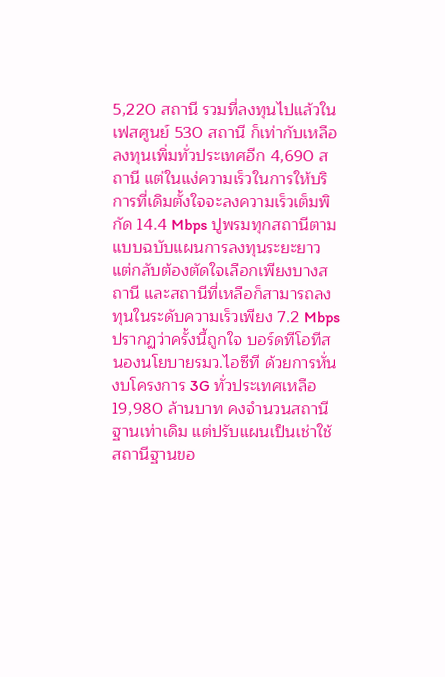5,220 สถานี รวมที่ลงทุนไปแล้วในเฟสศูนย์ 530 สถานี ก็เท่ากับเหลือลงทุนเพิ่มทั่วประเทศอีก 4,690 สถานี แต่ในแง่ความเร็วในการให้บริการที่เดิมตั้งใจจะลงความเร็วเต็มพิกัด 14.4 Mbps ปูพรมทุกสถานีตามแบบฉบับแผนการลงทุนระยะยาว แต่กลับต้องตัดใจเลือกเพียงบางสถานี และสถานีที่เหลือก็สามารถลงทุนในระดับความเร็วเพียง 7.2 Mbps
ปรากฏว่าครั้งนี้ถูกใจ บอร์ดทีโอทีสนองนโยบายรมว.ไอซีที ด้วยการหั่นงบโครงการ 3G ทั่วประเทศเหลือ 19,980 ล้านบาท คงจำนวนสถานีฐานเท่าเดิม แต่ปรับแผนเป็นเช่าใช้สถานีฐานขอ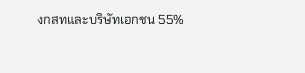งกสทและบริษัทเอกชน 55%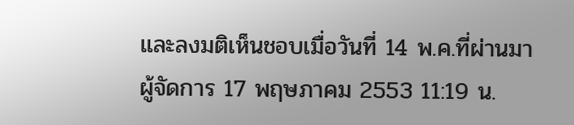และลงมติเห็นชอบเมื่อวันที่ 14 พ.ค.ที่ผ่านมา
ผู้จัดการ 17 พฤษภาคม 2553 11:19 น.